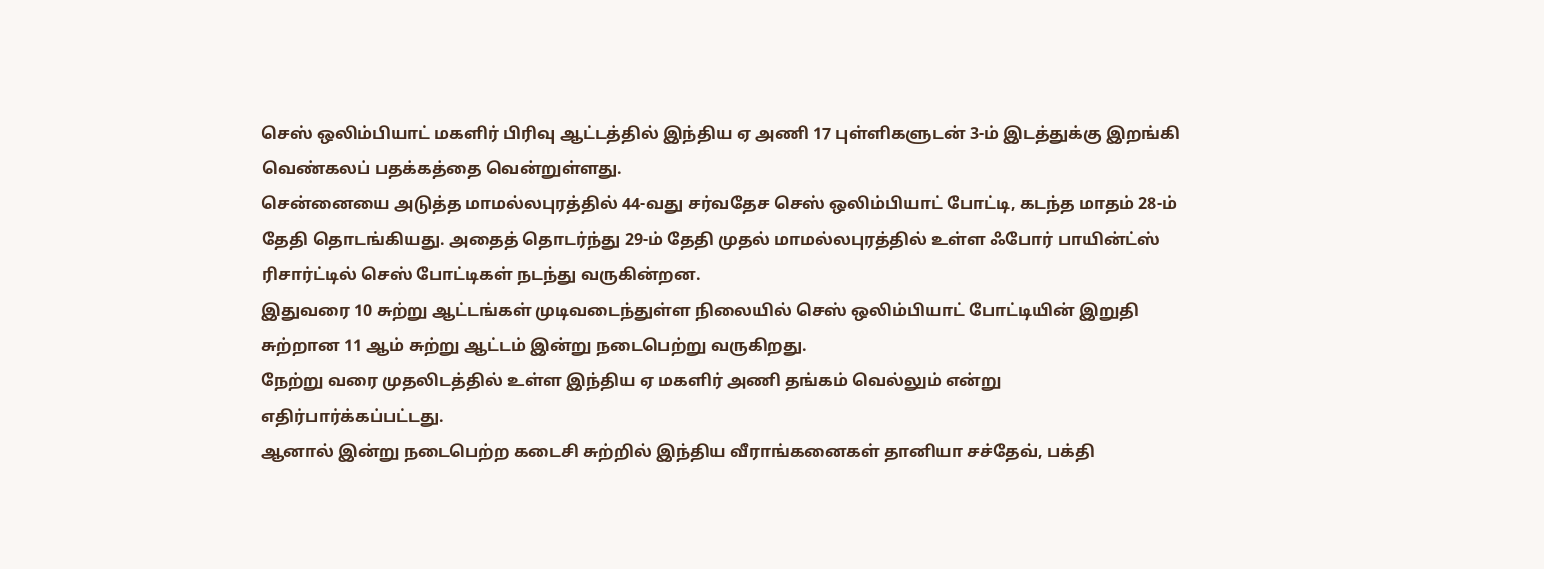செஸ் ஒலிம்பியாட் மகளிர் பிரிவு ஆட்டத்தில் இந்திய ஏ அணி 17 புள்ளிகளுடன் 3-ம் இடத்துக்கு இறங்கி வெண்கலப் பதக்கத்தை வென்றுள்ளது.
சென்னையை அடுத்த மாமல்லபுரத்தில் 44-வது சர்வதேச செஸ் ஒலிம்பியாட் போட்டி, கடந்த மாதம் 28-ம் தேதி தொடங்கியது. அதைத் தொடர்ந்து 29-ம் தேதி முதல் மாமல்லபுரத்தில் உள்ள ஃபோர் பாயின்ட்ஸ் ரிசார்ட்டில் செஸ் போட்டிகள் நடந்து வருகின்றன.
இதுவரை 10 சுற்று ஆட்டங்கள் முடிவடைந்துள்ள நிலையில் செஸ் ஒலிம்பியாட் போட்டியின் இறுதி சுற்றான 11 ஆம் சுற்று ஆட்டம் இன்று நடைபெற்று வருகிறது.
நேற்று வரை முதலிடத்தில் உள்ள இந்திய ஏ மகளிர் அணி தங்கம் வெல்லும் என்று எதிர்பார்க்கப்பட்டது.
ஆனால் இன்று நடைபெற்ற கடைசி சுற்றில் இந்திய வீராங்கனைகள் தானியா சச்தேவ், பக்தி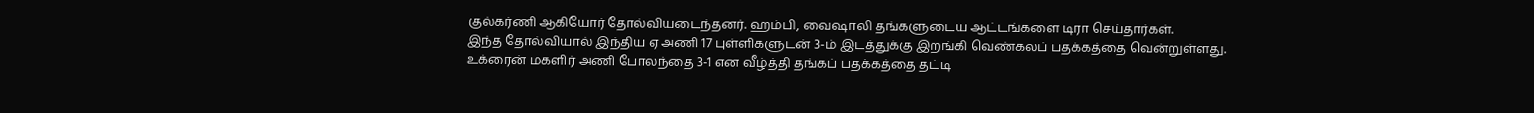குல்கர்ணி ஆகியோர் தோல்வியடைந்தனர். ஹம்பி, வைஷாலி தங்களுடைய ஆட்டங்களை டிரா செய்தார்கள்.
இந்த தோல்வியால் இந்திய ஏ அணி 17 புள்ளிகளுடன் 3-ம் இடத்துக்கு இறங்கி வெண்கலப் பதக்கத்தை வென்றுள்ளது.
உக்ரைன் மகளிர் அணி போலந்தை 3-1 என வீழ்த்தி தங்கப் பதக்கத்தை தட்டி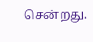சென்றது.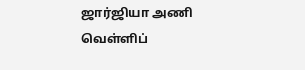ஜார்ஜியா அணி வெள்ளிப்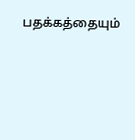பதக்கத்தையும்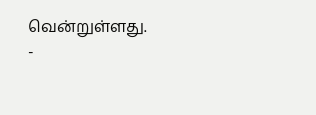வென்றுள்ளது.
-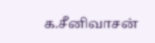க.சீனிவாசன்